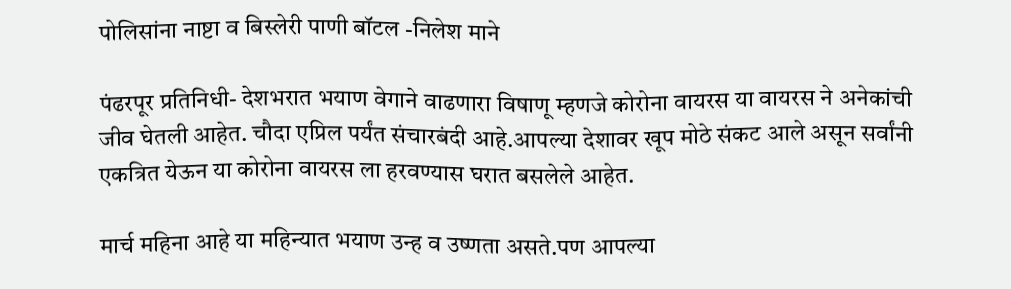पोलिसांना नाष्टा व बिस्लेरी पाणी बॉटल -निलेश माने

पंढरपूर प्रतिनिधी- देशभरात भयाण वेगाने वाढणारा विषाणू म्हणजे कोरोना वायरस या वायरस ने अनेकांची जीव घेतली आहेत. चौदा एप्रिल पर्यंत संचारबंदी आहे.आपल्या देशावर खूप मोठे संकट आले असून सर्वांनी एकत्रित येऊन या कोरोना वायरस ला हरवण्यास घरात बसलेले आहेत.

मार्च महिना आहे या महिन्यात भयाण उन्ह व उष्णता असते.पण आपल्या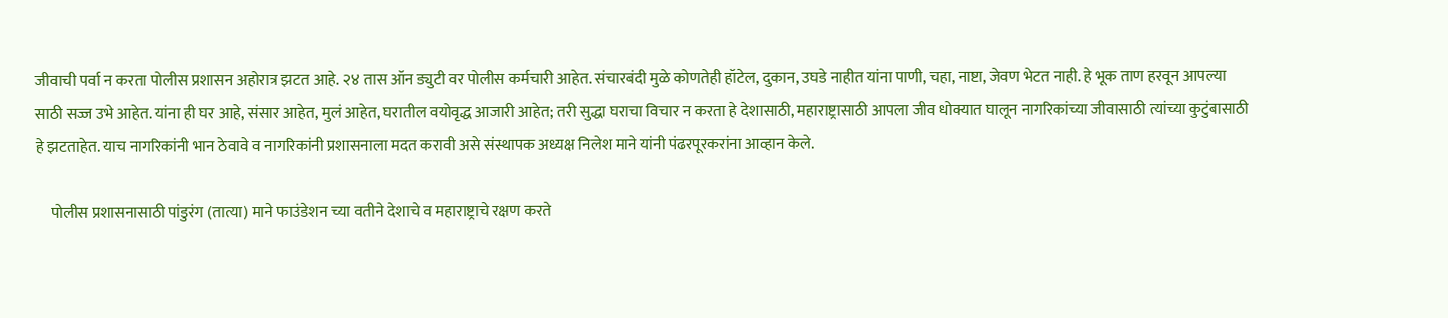जीवाची पर्वा न करता पोलीस प्रशासन अहोरात्र झटत आहे. २४ तास ऑन ड्युटी वर पोलीस कर्मचारी आहेत. संचारबंदी मुळे कोणतेही हॉटेल, दुकान, उघडे नाहीत यांना पाणी, चहा, नाष्टा, जेवण भेटत नाही. हे भूक ताण हरवून आपल्या साठी सज्ज उभे आहेत. यांना ही घर आहे, संसार आहेत, मुलं आहेत, घरातील वयोवृद्ध आजारी आहेत; तरी सुद्धा घराचा विचार न करता हे देशासाठी, महाराष्ट्रासाठी आपला जीव धोक्यात घालून नागरिकांच्या जीवासाठी त्यांच्या कुटुंबासाठी हे झटताहेत. याच नागरिकांनी भान ठेवावे व नागरिकांनी प्रशासनाला मदत करावी असे संस्थापक अध्यक्ष निलेश माने यांनी पंढरपूरकरांना आव्हान केले.

     पोलीस प्रशासनासाठी पांडुरंग (तात्या) माने फाउंडेशन च्या वतीने देशाचे व महाराष्ट्राचे रक्षण करते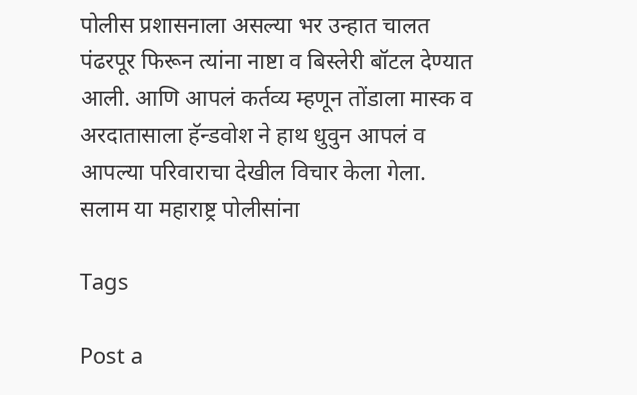पोलीस प्रशासनाला असल्या भर उन्हात चालत पंढरपूर फिरून त्यांना नाष्टा व बिस्लेरी बॉटल देण्यात आली. आणि आपलं कर्तव्य म्हणून तोंडाला मास्क व अरदातासाला हॅन्डवोश ने हाथ धुवुन आपलं व आपल्या परिवाराचा देखील विचार केला गेला. सलाम या महाराष्ट्र पोलीसांना

Tags

Post a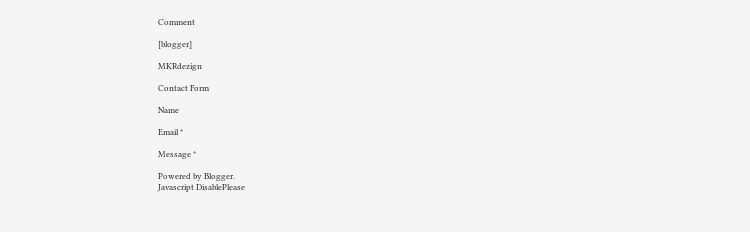Comment

[blogger]

MKRdezign

Contact Form

Name

Email *

Message *

Powered by Blogger.
Javascript DisablePlease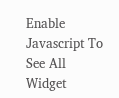Enable Javascript To See All Widget